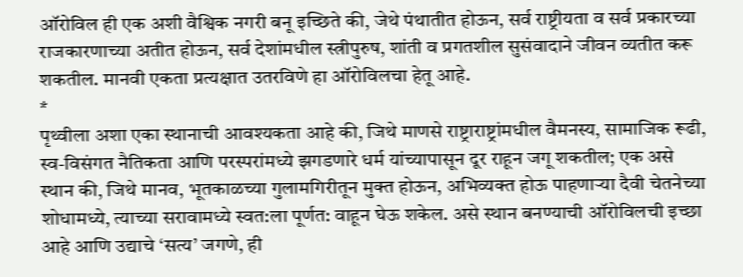ऑरोविल ही एक अशी वैश्विक नगरी बनू इच्छिते की, जेथे पंथातीत होऊन, सर्व राष्ट्रीयता व सर्व प्रकारच्या राजकारणाच्या अतीत होऊन, सर्व देशांमधील स्त्रीपुरुष, शांती व प्रगतशील सुसंवादाने जीवन व्यतीत करू शकतील. मानवी एकता प्रत्यक्षात उतरविणे हा ऑरोविलचा हेतू आहे.
*
पृथ्वीला अशा एका स्थानाची आवश्यकता आहे की, जिथे माणसे राष्ट्राराष्ट्रांमधील वैमनस्य, सामाजिक रूढी, स्व-विसंगत नैतिकता आणि परस्परांमध्ये झगडणारे धर्म यांच्यापासून दूर राहून जगू शकतील; एक असे स्थान की, जिथे मानव, भूतकाळच्या गुलामगिरीतून मुक्त होऊन, अभिव्यक्त होऊ पाहणाऱ्या दैवी चेतनेच्या शोधामध्ये, त्याच्या सरावामध्ये स्वत:ला पूर्णत: वाहून घेऊ शकेल. असे स्थान बनण्याची ऑरोविलची इच्छा आहे आणि उद्याचे ‘सत्य’ जगणे, ही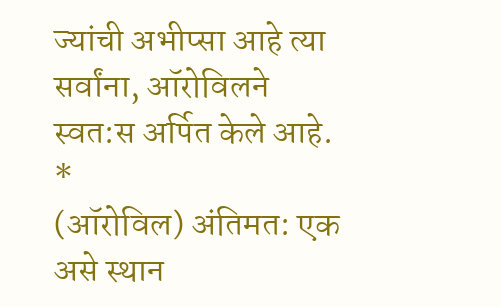ज्यांची अभीप्सा आहे त्या सर्वांना, ऑरोविलने स्वत:स अर्पित केले आहे.
*
(ऑरोविल) अंतिमत: एक असे स्थान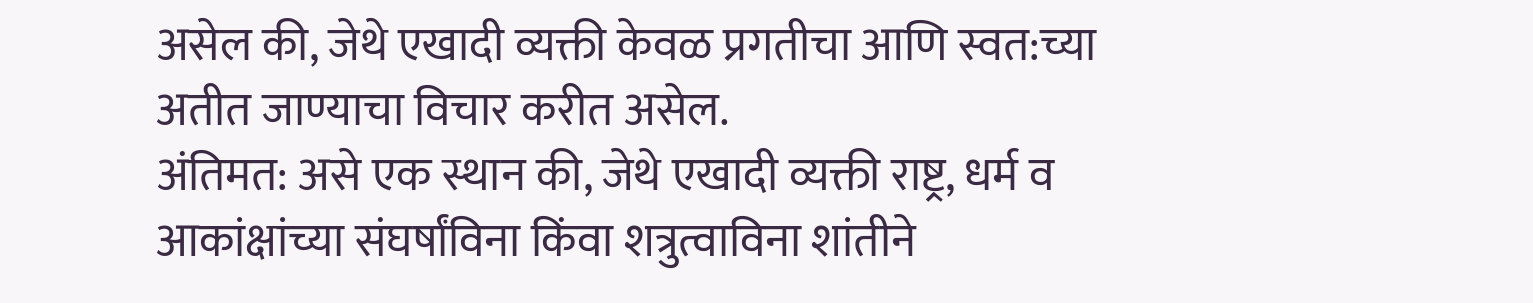असेल की, जेथे एखादी व्यक्ती केवळ प्रगतीचा आणि स्वत:च्या अतीत जाण्याचा विचार करीत असेल.
अंतिमत: असे एक स्थान की, जेथे एखादी व्यक्ती राष्ट्र, धर्म व आकांक्षांच्या संघर्षांविना किंवा शत्रुत्वाविना शांतीने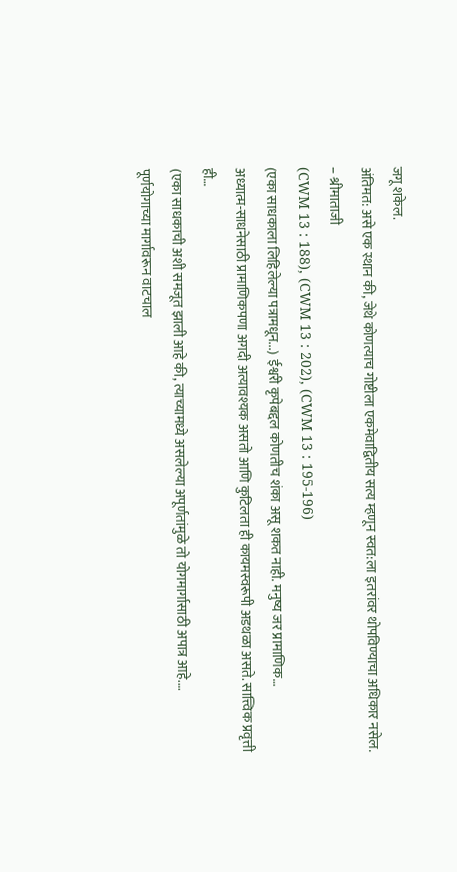जगू शकेल.
अंतिमत: असे एक स्थान की, जेथे कोणत्याच गोष्टीला एकमेवाद्वितीय सत्य म्हणून स्वत:ला इतरांवर थोपविण्याचा अधिकार नसेल.
– श्रीमाताजी
(CWM 13 : 188), (CWM 13 : 202), (CWM 13 : 195-196)
(एका साधकाला लिहिलेल्या पत्रामधून...) ईश्वरी कृपेबद्दल कोणतीच शंका असू शकत नाही. मनुष्य जर प्रामाणिक…
अध्यात्म-साधनेसाठी प्रामाणिकपणा अगदी अत्यावश्यक असतो आणि कुटिलता ही कायमस्वरूपी अडथळा असते. सात्त्विक प्रवृत्ती ही…
(एका साधकाची अशी समजूत झाली आहे की, त्याच्यामध्ये असलेल्या अपूर्णतांमुळे तो योगमार्गासाठी अपात्र आहे.…
पूर्णयोगाच्या मार्गावरून वाटचाल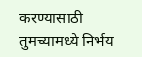करण्यासाठी तुमच्यामध्ये निर्भय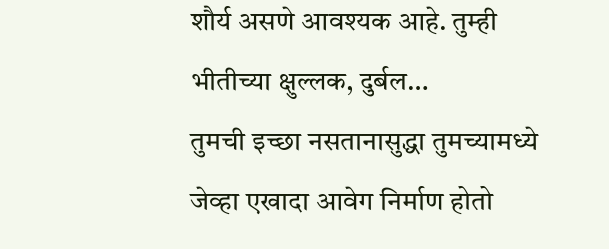शौर्य असणे आवश्यक आहे. तुम्ही भीतीच्या क्षुल्लक, दुर्बल…
तुमची इच्छा नसतानासुद्धा तुमच्यामध्ये जेव्हा एखादा आवेग निर्माण होतो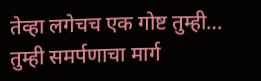तेव्हा लगेचच एक गोष्ट तुम्ही…
तुम्ही समर्पणाचा मार्ग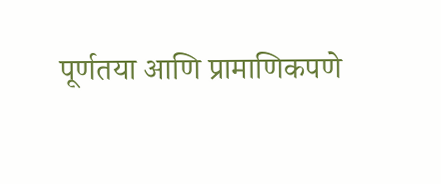पूर्णतया आणि प्रामाणिकपणे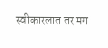स्वीकारलात तर मग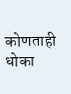कोणताही धोका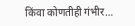किंवा कोणतीही गंभीर…